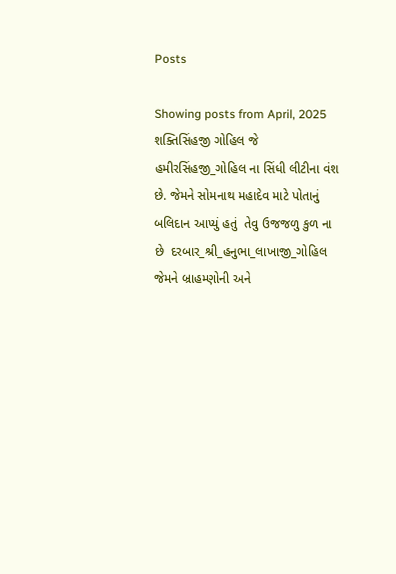Posts

Showing posts from April, 2025
શક્તિસિંહજી ગોહિલ જે  હમીરસિંહજી_ગોહિલ ના સિંધી લીટીના વંશ છે. જેમને સોમનાથ મહાદેવ માટે પોતાનું બલિદાન આપ્યું હતું  તેવુ ઉજજળુ કુળ ના છે  દરબાર_શ્રી_હનુભા_લાખાજી_ગોહિલ જેમને બ્રાહમ્ણોની અને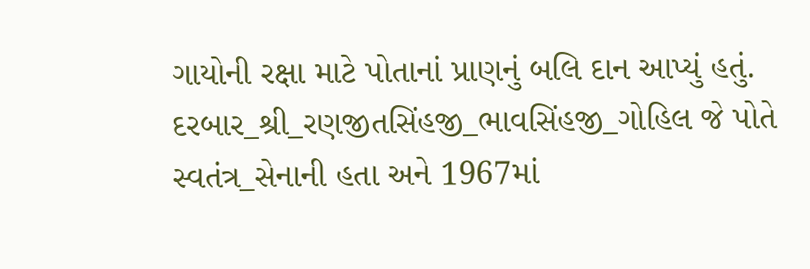ગાયોની રક્ષા માટે પોતાનાં પ્રાણનું બલિ દાન આપ્યું હતું.  દરબાર_શ્રી_રણજીતસિંહજી_ભાવસિંહજી_ગોહિલ જે પોતે સ્વતંત્ર_સેનાની હતા અને 1967માં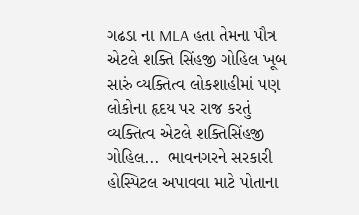ગઢડા ના MLA હતા તેમના પૌત્ર એટલે શક્તિ સિંહજી ગોહિલ ખૂબ સારું વ્યક્તિત્વ લોકશાહીમાં પણ લોકોના હૃદય પર રાજ કરતું વ્યક્તિત્વ એટલે શક્તિસિંહજી ગોહિલ...  ભાવનગરને સરકારી  હોસ્પિટલ અપાવવા માટે પોતાના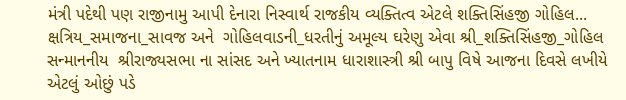મંત્રી પદેથી પણ રાજીનામુ આપી દેનારા નિસ્વાર્થ રાજકીય વ્યક્તિત્વ એટલે શક્તિસિંહજી ગોહિલ...  ક્ષત્રિય_સમાજના_સાવજ અને  ગોહિલવાડની_ધરતીનું અમૂલ્ય ઘરેણુ એવા શ્રી_શક્તિસિંહજી_ગોહિલ સન્માનનીય  શ્રીરાજ્યસભા ના સાંસદ અને ખ્યાતનામ ધારાશાસ્ત્રી શ્રી બાપુ વિષે આજના દિવસે લખીયે એટલું ઓછું પડે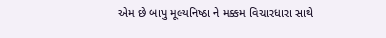એમ છે બાપુ મૂલ્યનિષ્ઠા ને મક્કમ વિચારધારા સાથે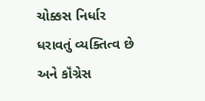ચોક્કસ નિર્ધાર ધરાવતું વ્યક્તિત્વ છે અને કૉંગ્રેસ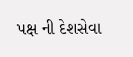પક્ષ ની દેશસેવા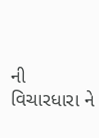ની વિચારધારા ને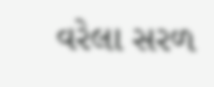વરેલા સરળ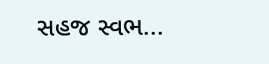સહજ સ્વભ...